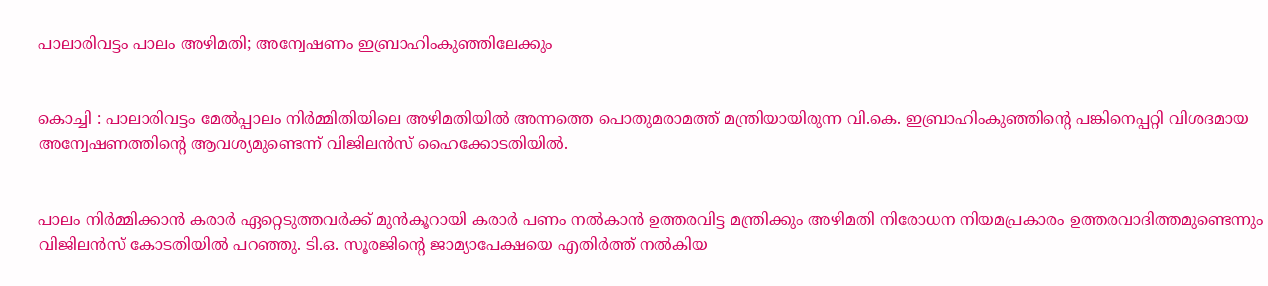പാലാരിവട്ടം പാലം അഴിമതി; അന്വേഷണം ഇബ്രാഹിംകുഞ്ഞിലേക്കും


കൊച്ചി : പാലാരിവട്ടം മേല്‍പ്പാലം നിര്‍മ്മിതിയിലെ അഴിമതിയില്‍ അന്നത്തെ പൊതുമരാമത്ത് മന്ത്രിയായിരുന്ന വി.കെ. ഇബ്രാഹിംകുഞ്ഞിന്റെ പങ്കിനെപ്പറ്റി വിശദമായ അന്വേഷണത്തിന്റെ ആവശ്യമുണ്ടെന്ന് വിജിലന്‍സ് ഹൈക്കോടതിയില്‍.


പാലം നിര്‍മ്മിക്കാന്‍ കരാര്‍ ഏറ്റെടുത്തവര്‍ക്ക് മുന്‍കൂറായി കരാര്‍ പണം നല്‍കാന്‍ ഉത്തരവിട്ട മന്ത്രിക്കും അഴിമതി നിരോധന നിയമപ്രകാരം ഉത്തരവാദിത്തമുണ്ടെന്നും വിജിലന്‍സ് കോടതിയില്‍ പറഞ്ഞു. ടി.ഒ. സൂരജിന്റെ ജാമ്യാപേക്ഷയെ എതിര്‍ത്ത് നല്‍കിയ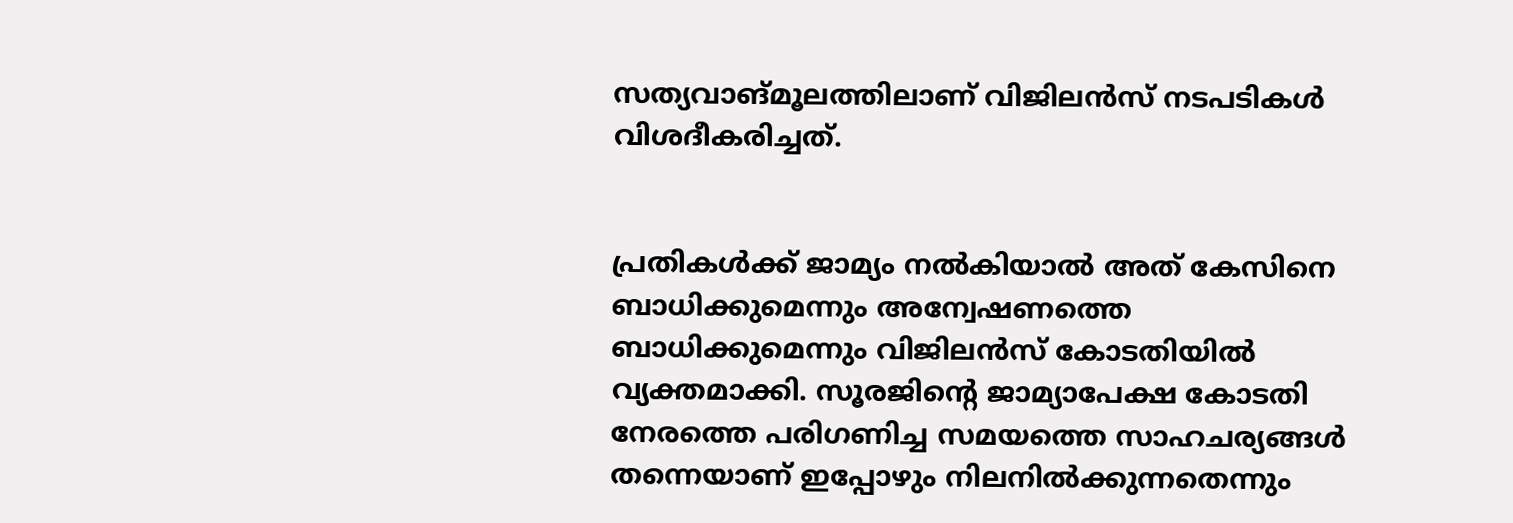സത്യവാങ്മൂലത്തിലാണ് വിജിലന്‍സ് നടപടികള്‍ വിശദീകരിച്ചത്.


പ്രതികള്‍ക്ക് ജാമ്യം നല്‍കിയാല്‍ അത് കേസിനെ ബാധിക്കുമെന്നും അന്വേഷണത്തെ ബാധിക്കുമെന്നും വിജിലന്‍സ് കോടതിയില്‍ വ്യക്തമാക്കി. സൂരജിന്റെ ജാമ്യാപേക്ഷ കോടതി നേരത്തെ പരിഗണിച്ച സമയത്തെ സാഹചര്യങ്ങള്‍ തന്നെയാണ് ഇപ്പോഴും നിലനില്‍ക്കുന്നതെന്നും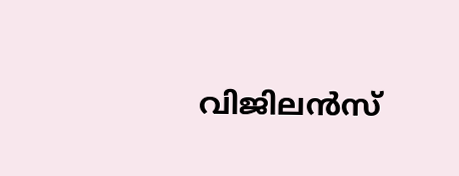വിജിലന്‍സ്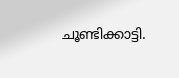ചൂണ്ടിക്കാട്ടി.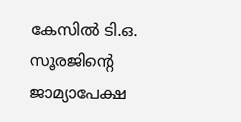കേസില്‍ ടി.ഒ. സൂരജിന്റെ ജാമ്യാപേക്ഷ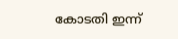കോടതി ഇന്ന്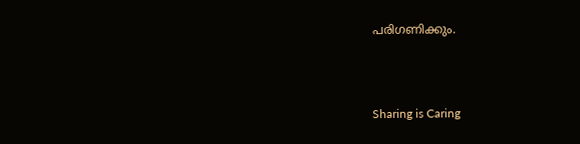പരിഗണിക്കും.



Sharing is Caring